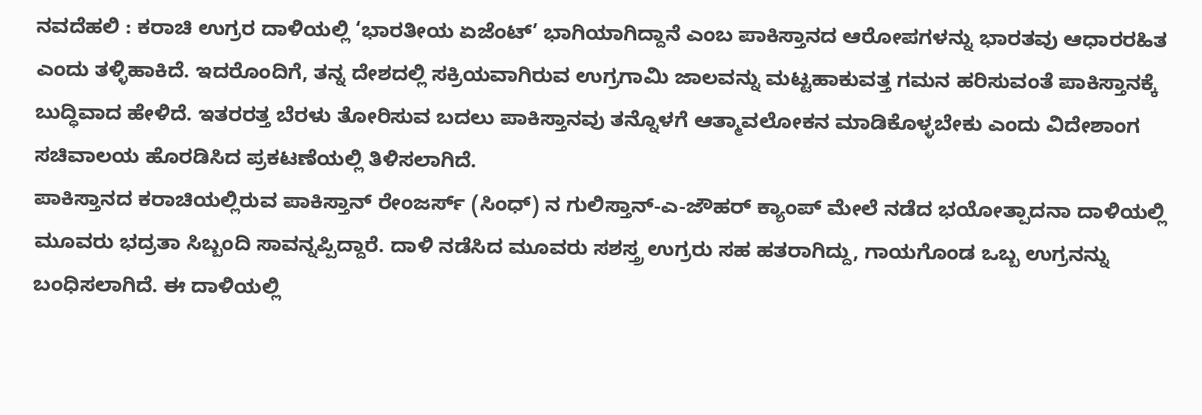ನವದೆಹಲಿ : ಕರಾಚಿ ಉಗ್ರರ ದಾಳಿಯಲ್ಲಿ ‘ಭಾರತೀಯ ಏಜೆಂಟ್’ ಭಾಗಿಯಾಗಿದ್ದಾನೆ ಎಂಬ ಪಾಕಿಸ್ತಾನದ ಆರೋಪಗಳನ್ನು ಭಾರತವು ಆಧಾರರಹಿತ ಎಂದು ತಳ್ಳಿಹಾಕಿದೆ. ಇದರೊಂದಿಗೆ, ತನ್ನ ದೇಶದಲ್ಲಿ ಸಕ್ರಿಯವಾಗಿರುವ ಉಗ್ರಗಾಮಿ ಜಾಲವನ್ನು ಮಟ್ಟಹಾಕುವತ್ತ ಗಮನ ಹರಿಸುವಂತೆ ಪಾಕಿಸ್ತಾನಕ್ಕೆ ಬುದ್ಧಿವಾದ ಹೇಳಿದೆ. ಇತರರತ್ತ ಬೆರಳು ತೋರಿಸುವ ಬದಲು ಪಾಕಿಸ್ತಾನವು ತನ್ನೊಳಗೆ ಆತ್ಮಾವಲೋಕನ ಮಾಡಿಕೊಳ್ಳಬೇಕು ಎಂದು ವಿದೇಶಾಂಗ ಸಚಿವಾಲಯ ಹೊರಡಿಸಿದ ಪ್ರಕಟಣೆಯಲ್ಲಿ ತಿಳಿಸಲಾಗಿದೆ.
ಪಾಕಿಸ್ತಾನದ ಕರಾಚಿಯಲ್ಲಿರುವ ಪಾಕಿಸ್ತಾನ್ ರೇಂಜರ್ಸ್ (ಸಿಂಧ್) ನ ಗುಲಿಸ್ತಾನ್-ಎ-ಜೌಹರ್ ಕ್ಯಾಂಪ್ ಮೇಲೆ ನಡೆದ ಭಯೋತ್ಪಾದನಾ ದಾಳಿಯಲ್ಲಿ ಮೂವರು ಭದ್ರತಾ ಸಿಬ್ಬಂದಿ ಸಾವನ್ನಪ್ಪಿದ್ದಾರೆ. ದಾಳಿ ನಡೆಸಿದ ಮೂವರು ಸಶಸ್ತ್ರ ಉಗ್ರರು ಸಹ ಹತರಾಗಿದ್ದು, ಗಾಯಗೊಂಡ ಒಬ್ಬ ಉಗ್ರನನ್ನು ಬಂಧಿಸಲಾಗಿದೆ. ಈ ದಾಳಿಯಲ್ಲಿ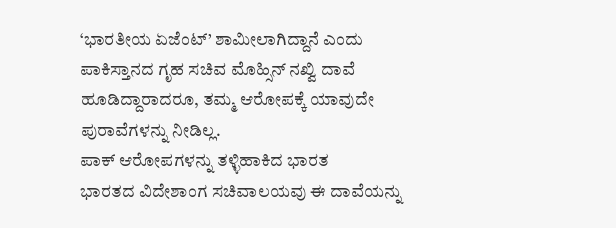‘ಭಾರತೀಯ ಏಜೆಂಟ್’ ಶಾಮೀಲಾಗಿದ್ದಾನೆ ಎಂದು ಪಾಕಿಸ್ತಾನದ ಗೃಹ ಸಚಿವ ಮೊಹ್ಸಿನ್ ನಖ್ವಿ ದಾವೆ ಹೂಡಿದ್ದಾರಾದರೂ, ತಮ್ಮ ಆರೋಪಕ್ಕೆ ಯಾವುದೇ ಪುರಾವೆಗಳನ್ನು ನೀಡಿಲ್ಲ.
ಪಾಕ್ ಆರೋಪಗಳನ್ನು ತಳ್ಳಿಹಾಕಿದ ಭಾರತ
ಭಾರತದ ವಿದೇಶಾಂಗ ಸಚಿವಾಲಯವು ಈ ದಾವೆಯನ್ನು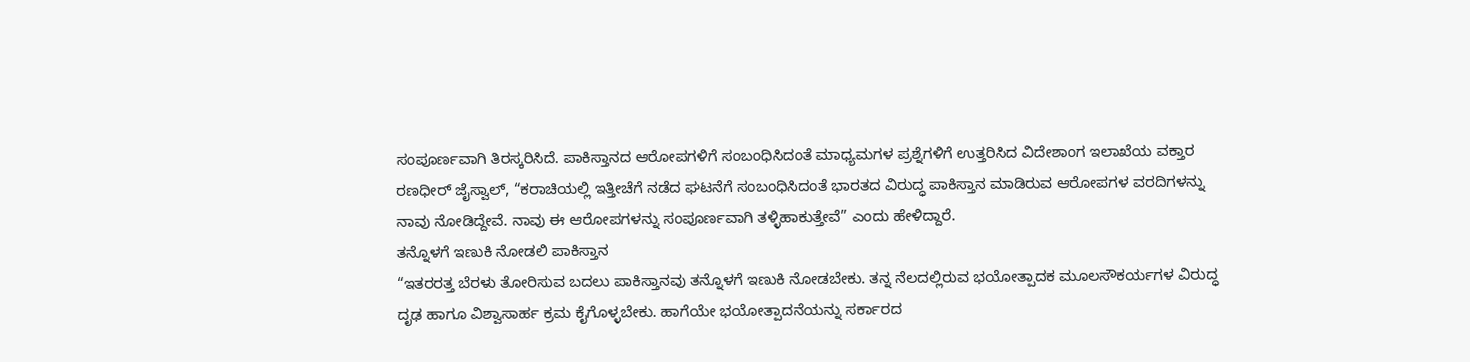ಸಂಪೂರ್ಣವಾಗಿ ತಿರಸ್ಕರಿಸಿದೆ. ಪಾಕಿಸ್ತಾನದ ಆರೋಪಗಳಿಗೆ ಸಂಬಂಧಿಸಿದಂತೆ ಮಾಧ್ಯಮಗಳ ಪ್ರಶ್ನೆಗಳಿಗೆ ಉತ್ತರಿಸಿದ ವಿದೇಶಾಂಗ ಇಲಾಖೆಯ ವಕ್ತಾರ ರಣಧೀರ್ ಜೈಸ್ವಾಲ್, “ಕರಾಚಿಯಲ್ಲಿ ಇತ್ತೀಚೆಗೆ ನಡೆದ ಘಟನೆಗೆ ಸಂಬಂಧಿಸಿದಂತೆ ಭಾರತದ ವಿರುದ್ಧ ಪಾಕಿಸ್ತಾನ ಮಾಡಿರುವ ಆರೋಪಗಳ ವರದಿಗಳನ್ನು ನಾವು ನೋಡಿದ್ದೇವೆ. ನಾವು ಈ ಆರೋಪಗಳನ್ನು ಸಂಪೂರ್ಣವಾಗಿ ತಳ್ಳಿಹಾಕುತ್ತೇವೆ” ಎಂದು ಹೇಳಿದ್ದಾರೆ.
ತನ್ನೊಳಗೆ ಇಣುಕಿ ನೋಡಲಿ ಪಾಕಿಸ್ತಾನ
“ಇತರರತ್ತ ಬೆರಳು ತೋರಿಸುವ ಬದಲು ಪಾಕಿಸ್ತಾನವು ತನ್ನೊಳಗೆ ಇಣುಕಿ ನೋಡಬೇಕು. ತನ್ನ ನೆಲದಲ್ಲಿರುವ ಭಯೋತ್ಪಾದಕ ಮೂಲಸೌಕರ್ಯಗಳ ವಿರುದ್ಧ ದೃಢ ಹಾಗೂ ವಿಶ್ವಾಸಾರ್ಹ ಕ್ರಮ ಕೈಗೊಳ್ಳಬೇಕು. ಹಾಗೆಯೇ ಭಯೋತ್ಪಾದನೆಯನ್ನು ಸರ್ಕಾರದ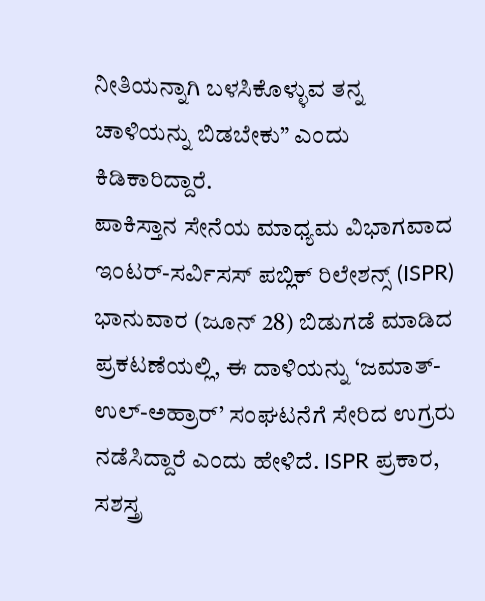ನೀತಿಯನ್ನಾಗಿ ಬಳಸಿಕೊಳ್ಳುವ ತನ್ನ ಚಾಳಿಯನ್ನು ಬಿಡಬೇಕು” ಎಂದು ಕಿಡಿಕಾರಿದ್ದಾರೆ.
ಪಾಕಿಸ್ತಾನ ಸೇನೆಯ ಮಾಧ್ಯಮ ವಿಭಾಗವಾದ ಇಂಟರ್-ಸರ್ವಿಸಸ್ ಪಬ್ಲಿಕ್ ರಿಲೇಶನ್ಸ್ (ISPR) ಭಾನುವಾರ (ಜೂನ್ 28) ಬಿಡುಗಡೆ ಮಾಡಿದ ಪ್ರಕಟಣೆಯಲ್ಲಿ, ಈ ದಾಳಿಯನ್ನು ‘ಜಮಾತ್-ಉಲ್-ಅಹ್ರಾರ್’ ಸಂಘಟನೆಗೆ ಸೇರಿದ ಉಗ್ರರು ನಡೆಸಿದ್ದಾರೆ ಎಂದು ಹೇಳಿದೆ. ISPR ಪ್ರಕಾರ, ಸಶಸ್ತ್ರ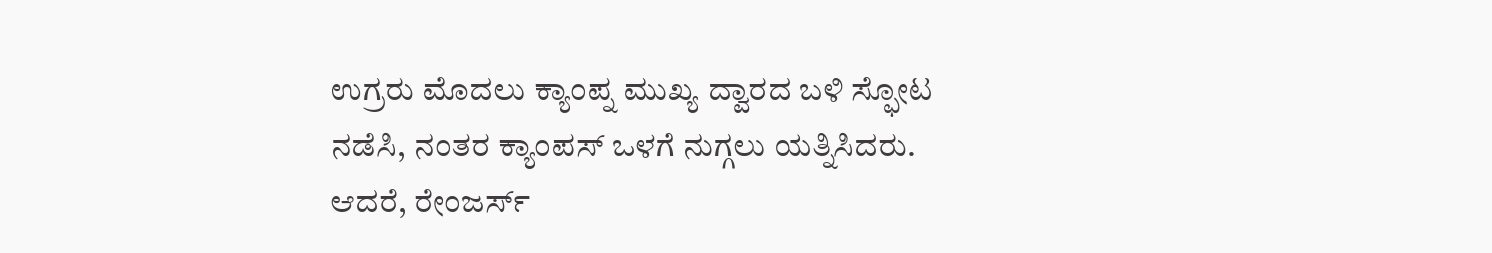ಉಗ್ರರು ಮೊದಲು ಕ್ಯಾಂಪ್ನ ಮುಖ್ಯ ದ್ವಾರದ ಬಳಿ ಸ್ಫೋಟ ನಡೆಸಿ, ನಂತರ ಕ್ಯಾಂಪಸ್ ಒಳಗೆ ನುಗ್ಗಲು ಯತ್ನಿಸಿದರು. ಆದರೆ, ರೇಂಜರ್ಸ್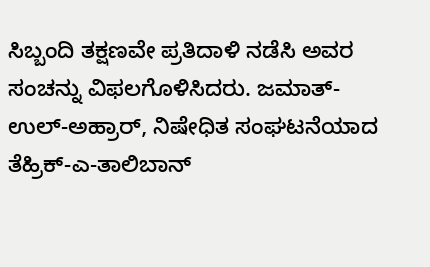ಸಿಬ್ಬಂದಿ ತಕ್ಷಣವೇ ಪ್ರತಿದಾಳಿ ನಡೆಸಿ ಅವರ ಸಂಚನ್ನು ವಿಫಲಗೊಳಿಸಿದರು. ಜಮಾತ್-ಉಲ್-ಅಹ್ರಾರ್, ನಿಷೇಧಿತ ಸಂಘಟನೆಯಾದ ತೆಹ್ರಿಕ್-ಎ-ತಾಲಿಬಾನ್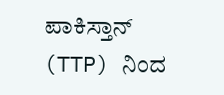ಪಾಕಿಸ್ತಾನ್ (TTP) ನಿಂದ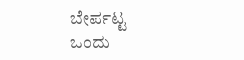ಬೇರ್ಪಟ್ಟ ಒಂದು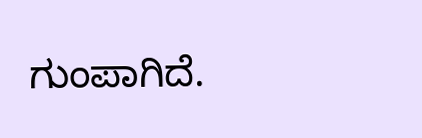ಗುಂಪಾಗಿದೆ.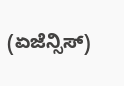(ಏಜೆನ್ಸಿಸ್)